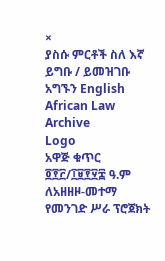×
ያስሱ ምርቶች ስለ እኛ ይግቡ / ይመዝገቡ አግኙን English
African Law Archive
Logo
አዋጅ ቁጥር ፬፻፫/፲፱፻፶፰ ዓ.ም ለአዘዘዞ-መተማ የመንገድ ሥራ ፕሮጀክት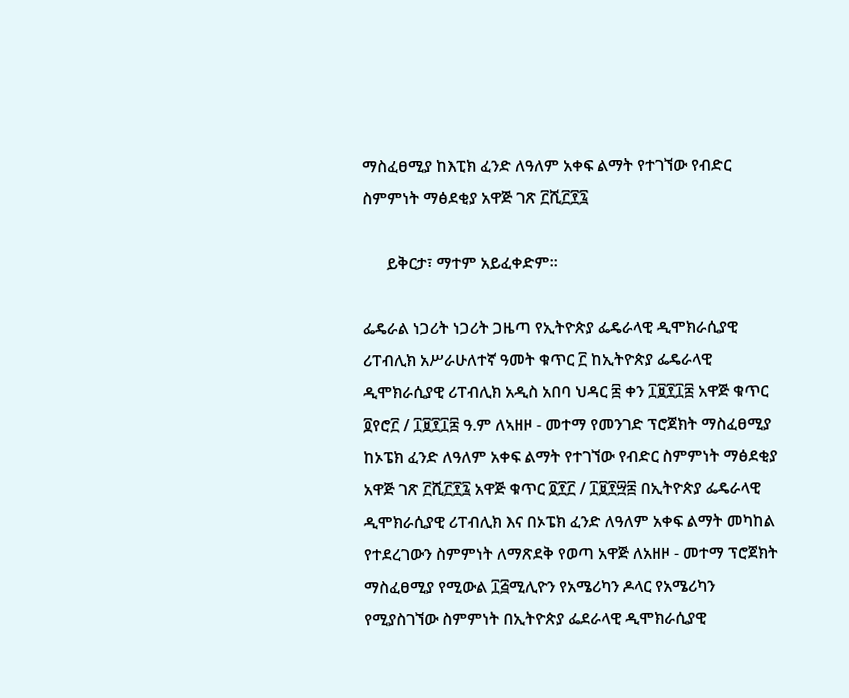ማስፈፀሚያ ከእፒክ ፈንድ ለዓለም አቀፍ ልማት የተገኘው የብድር ስምምነት ማፅደቂያ አዋጅ ገጽ ፫ሺ፫፻፯

      ይቅርታ፣ ማተም አይፈቀድም።

ፌዴራል ነጋሪት ነጋሪት ጋዜጣ የኢትዮጵያ ፌዴራላዊ ዲሞክራሲያዊ ሪፐብሊክ አሥራሁለተኛ ዓመት ቁጥር ፫ ከኢትዮጵያ ፌዴራላዊ ዲሞክራሲያዊ ሪፐብሊክ አዲስ አበባ ህዳር ፰ ቀን ፲፱፻፲፰ አዋጅ ቁጥር ፬የሮ፫ / ፲፱፻፲፰ ዓ.ም ለኣዘዞ - መተማ የመንገድ ፕሮጀክት ማስፈፀሚያ ከኦፔክ ፈንድ ለዓለም አቀፍ ልማት የተገኘው የብድር ስምምነት ማፅደቂያ አዋጅ ገጽ ፫ሺ፫፻፯ አዋጅ ቁጥር ፬፻፫ / ፲፱፻፵፰ በኢትዮጵያ ፌዴራላዊ ዲሞክራሲያዊ ሪፐብሊክ እና በኦፔክ ፈንድ ለዓለም አቀፍ ልማት መካከል የተደረገውን ስምምነት ለማጽደቅ የወጣ አዋጅ ለአዘዞ - መተማ ፕሮጀክት ማስፈፀሚያ የሚውል ፲፭ሚሊዮን የአሜሪካን ዶላር የአሜሪካን የሚያስገኘው ስምምነት በኢትዮጵያ ፌደራላዊ ዲሞክራሲያዊ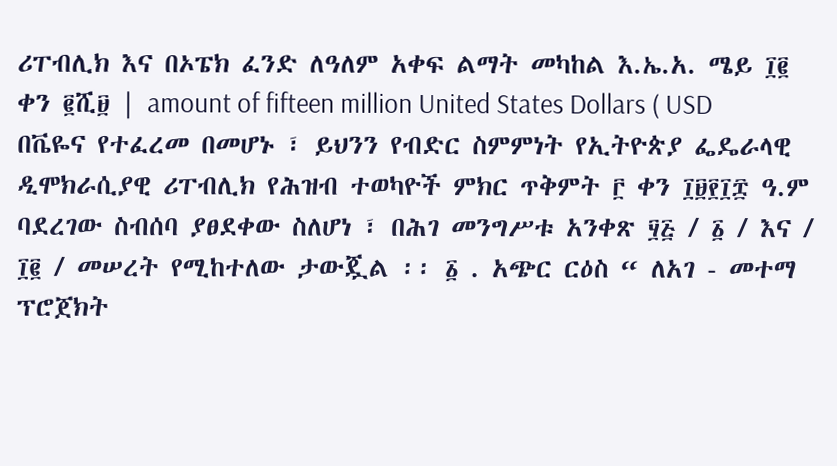ሪፐብሊክ እና በኦፔክ ፈንድ ለዓለም አቀፍ ልማት መካከል እ.ኤ.አ. ሜይ ፲፪ ቀን ፪ሺ፱ | amount of fifteen million United States Dollars ( USD በቬዬና የተፈረመ በመሆኑ ፣ ይህንን የብድር ስምምነት የኢትዮጵያ ፌዴራላዊ ዲሞክራሲያዊ ሪፐብሊክ የሕዝብ ተወካዮች ምክር ጥቅምት ፫ ቀን ፲፱፻፲፰ ዓ.ም ባደረገው ስብሰባ ያፀደቀው ስለሆነ ፣ በሕገ መንግሥቱ አንቀጽ ፶፭ / ፩ / እና / ፲፪ / መሠረት የሚከተለው ታውጇል ፡፡ ፩ . አጭር ርዕስ “ ለአገ - መተማ ፕሮጀክት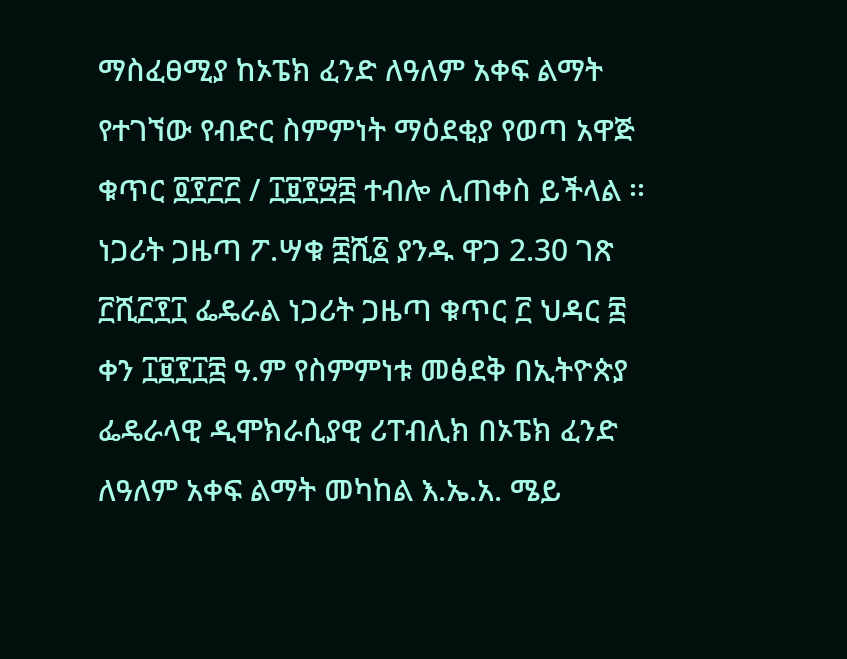ማስፈፀሚያ ከኦፔክ ፈንድ ለዓለም አቀፍ ልማት የተገኘው የብድር ስምምነት ማዕደቂያ የወጣ አዋጅ ቁጥር ፬፻፫፫ / ፲፱፻፵፰ ተብሎ ሊጠቀስ ይችላል ፡፡ ነጋሪት ጋዜጣ ፖ.ሣቁ ፰ሺ፩ ያንዱ ዋጋ 2.30 ገጽ ፫ሺ፫፻፲ ፌዴራል ነጋሪት ጋዜጣ ቁጥር ፫ ህዳር ፰ ቀን ፲፱፻፲፰ ዓ.ም የስምምነቱ መፅደቅ በኢትዮጵያ ፌዴራላዊ ዲሞክራሲያዊ ሪፐብሊክ በኦፔክ ፈንድ ለዓለም አቀፍ ልማት መካከል እ.ኤ.አ. ሜይ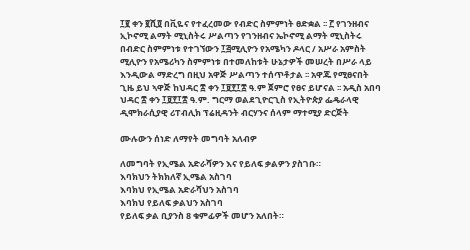፲፪ ቀን ፪ሺ፬ በቪዬና የተፈረመው የብድር ስምምነት ፀድቋል ፡፡ ፫ የገንዘብና ኢኮኖሚ ልማት ሚኒስትሩ ሥልጣን የገንዘብና ኤኮኖሚ ልማት ሚኒስትሩ በብድር ስምምነቱ የተገኘውን ፲፭ሚሊዮን የአሜካን ዶላር / አሥራ አምስት ሚሊዮን የአሜሪካን ስምምነቱ በተመለከቱት ሁኔታዎች መሠረት በሥራ ላይ እንዲውል ማድረግ በዚህ አዋጅ ሥልጣን ተሰጥቶታል ፡፡ አዋጁ የሚፀናበት ጊዜ ይህ ኣዋጅ ከህዳር ፰ ቀን ፲፱፻፲፰ ዓ.ም ጀምሮ የፀና ይሆናል ፡፡ አዲስ አበባ ህዳር ፰ ቀን ፲፱፻፲፰ ዓ.ም. ግርማ ወልደጊዮርጊስ የኢትዮጵያ ፌዴራላዊ ዲሞክራሲያዊ ሪፐብሊክ ፕሬዚዳንት ብርሃንና ሰላም ማተሚያ ድርጅት

ሙሉውን ሰነድ ለማየት መግባት አለብዎ

ለመግባት የኢሜል አድራሻዎን እና የይለፍ ቃልዎን ያስገቡ።
እባክህን ትክክለኛ ኢሜል አስገባ
እባክህ የኢሜል አድራሻህን አስገባ
እባክህ የይለፍ ቃልህን አስገባ
የይለፍ ቃል ቢያንስ 8 ቁምፊዎች መሆን አለበት።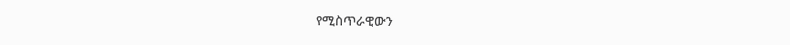የሚስጥራዊውን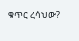ቁጥር ረሳህው?